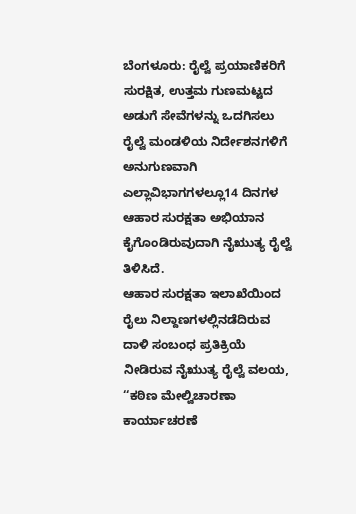ಬೆಂಗಳೂರು: ರೈಲ್ವೆ ಪ್ರಯಾಣಿಕರಿಗೆ ಸುರಕ್ಷಿತ, ಉತ್ತಮ ಗುಣಮಟ್ಟದ ಅಡುಗೆ ಸೇವೆಗಳನ್ನು ಒದಗಿಸಲು ರೈಲ್ವೆ ಮಂಡಳಿಯ ನಿರ್ದೇಶನಗಳಿಗೆ ಅನುಗುಣವಾಗಿ ಎಲ್ಲಾವಿಭಾಗಗಳಲ್ಲೂ14 ದಿನಗಳ ಆಹಾರ ಸುರಕ್ಷತಾ ಅಭಿಯಾನ ಕೈಗೊಂಡಿರುವುದಾಗಿ ನೈಋುತ್ಯ ರೈಲ್ವೆ ತಿಳಿಸಿದೆ.
ಆಹಾರ ಸುರಕ್ಷತಾ ಇಲಾಖೆಯಿಂದ ರೈಲು ನಿಲ್ದಾಣಗಳಲ್ಲಿನಡೆದಿರುವ ದಾಳಿ ಸಂಬಂಧ ಪ್ರತಿಕ್ರಿಯೆ ನೀಡಿರುವ ನೈಋುತ್ಯ ರೈಲ್ವೆ ವಲಯ, ‘‘ಕಠಿಣ ಮೇಲ್ವಿಚಾರಣಾ ಕಾರ್ಯಾಚರಣೆ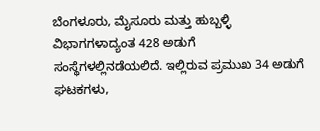ಬೆಂಗಳೂರು, ಮೈಸೂರು ಮತ್ತು ಹುಬ್ಬಳ್ಳಿ ವಿಭಾಗಗಳಾದ್ಯಂತ 428 ಅಡುಗೆ ಸಂಸ್ಥೆಗಳಲ್ಲಿನಡೆಯಲಿದೆ. ಇಲ್ಲಿರುವ ಪ್ರಮುಖ 34 ಅಡುಗೆ ಘಟಕಗಳು,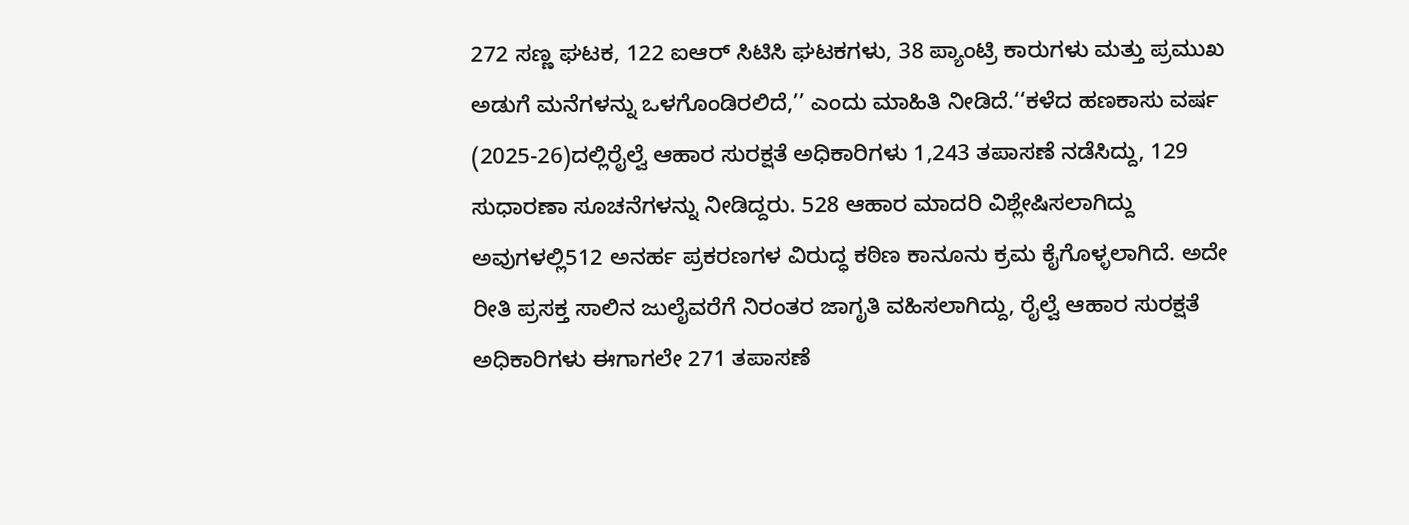272 ಸಣ್ಣ ಘಟಕ, 122 ಐಆರ್ ಸಿಟಿಸಿ ಘಟಕಗಳು, 38 ಪ್ಯಾಂಟ್ರಿ ಕಾರುಗಳು ಮತ್ತು ಪ್ರಮುಖ ಅಡುಗೆ ಮನೆಗಳನ್ನು ಒಳಗೊಂಡಿರಲಿದೆ,’’ ಎಂದು ಮಾಹಿತಿ ನೀಡಿದೆ.‘‘ಕಳೆದ ಹಣಕಾಸು ವರ್ಷ (2025-26)ದಲ್ಲಿರೈಲ್ವೆ ಆಹಾರ ಸುರಕ್ಷತೆ ಅಧಿಕಾರಿಗಳು 1,243 ತಪಾಸಣೆ ನಡೆಸಿದ್ದು, 129 ಸುಧಾರಣಾ ಸೂಚನೆಗಳನ್ನು ನೀಡಿದ್ದರು. 528 ಆಹಾರ ಮಾದರಿ ವಿಶ್ಲೇಷಿಸಲಾಗಿದ್ದು ಅವುಗಳಲ್ಲಿ512 ಅನರ್ಹ ಪ್ರಕರಣಗಳ ವಿರುದ್ಧ ಕಠಿಣ ಕಾನೂನು ಕ್ರಮ ಕೈಗೊಳ್ಳಲಾಗಿದೆ. ಅದೇ ರೀತಿ ಪ್ರಸಕ್ತ ಸಾಲಿನ ಜುಲೈವರೆಗೆ ನಿರಂತರ ಜಾಗೃತಿ ವಹಿಸಲಾಗಿದ್ದು, ರೈಲ್ವೆ ಆಹಾರ ಸುರಕ್ಷತೆ ಅಧಿಕಾರಿಗಳು ಈಗಾಗಲೇ 271 ತಪಾಸಣೆ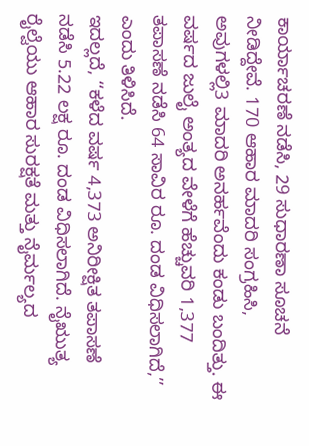ಕಾರ್ಯಾಚರಣೆ ನಡೆಸಿ, 29 ಸುಧಾರಣಾ ಸೂಚನೆ ನೀಡಿದ್ದೇವೆ. 170 ಆಹಾರ ಮಾದರಿ ಸಂಗ್ರಹಿಸಿ, ಅವುಗಳಲ್ಲಿ3 ಮಾದರಿ ಅನರ್ಹವೆಂದು ಕಂಡು ಬಂದಿತ್ತು. ಈ ವರ್ಷದ ಜುಲೈ ಅಂತ್ಯದ ವೇಳೆಗೆ ಹೆಚ್ಚುವರಿ 1,377 ತಪಾಸಣೆ ನಡೆಸಿ 64 ಸಾವಿರ ರೂ. ದಂಡ ವಿಧಿಸಲಾಗಿದೆ,’’ ಎಂದು ತಿಳಿಸಿದೆ.
ಇದಲ್ಲದೆ, ‘‘ಕಳೆದ ವರ್ಷ 4,373 ಅನಿರೀಕ್ಷಿತ ತಪಾಸಣೆ ನಡೆಸಿ 5.22 ಲಕ್ಷ ರೂ. ದಂಡ ವಿಧಿಸಲಾಗಿದೆ. ನೈಋುತ್ಯ ರೈಲ್ವೆಯು ಆಹಾರ ಸುರಕ್ಷತೆ ಮತ್ತು ನೈರ್ಮಲ್ಯದ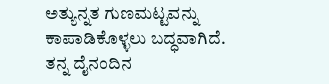ಅತ್ಯುನ್ನತ ಗುಣಮಟ್ಟವನ್ನು ಕಾಪಾಡಿಕೊಳ್ಳಲು ಬದ್ಧವಾಗಿದೆ. ತನ್ನ ದೈನಂದಿನ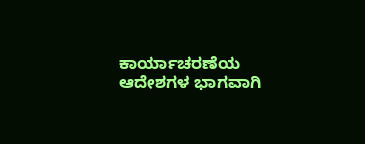ಕಾರ್ಯಾಚರಣೆಯ ಆದೇಶಗಳ ಭಾಗವಾಗಿ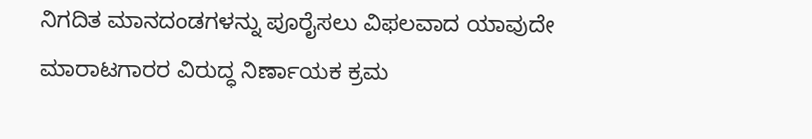ನಿಗದಿತ ಮಾನದಂಡಗಳನ್ನು ಪೂರೈಸಲು ವಿಫಲವಾದ ಯಾವುದೇ ಮಾರಾಟಗಾರರ ವಿರುದ್ಧ ನಿರ್ಣಾಯಕ ಕ್ರಮ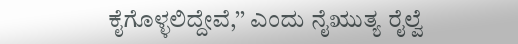ಕೈಗೊಳ್ಳಲಿದ್ದೇವೆ,’’ ಎಂದು ನೈಋುತ್ಯ ರೈಲ್ವೆ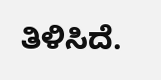ತಿಳಿಸಿದೆ.